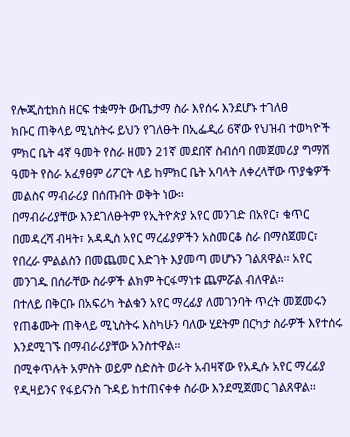የሎጂስቲክስ ዘርፍ ተቋማት ውጤታማ ስራ እየሰሩ እንደሆኑ ተገለፀ
ክቡር ጠቅላይ ሚኒስትሩ ይህን የገለፁት በኢፌዲሪ 6ኛው የህዝብ ተወካዮች ምክር ቤት 4ኛ ዓመት የስራ ዘመን 21ኛ መደበኛ ስብሰባ በመጀመሪያ ግማሽ ዓመት የስራ አፈፃፀም ሪፖርት ላይ ከምክር ቤት አባላት ለቀረላቸው ጥያቄዎች መልስና ማብራሪያ በሰጡበት ወቅት ነው፡፡
በማብራሪያቸው እንደገለፁትም የኢትዮጵያ አየር መንገድ በአየር፣ ቁጥር በመዳረሻ ብዛት፣ አዳዲስ አየር ማረፊያዎችን አስመርቆ ስራ በማስጀመር፣ የበረራ ምልልስን በመጨመር እድገት እያመጣ መሆኑን ገልጸዋል፡፡ አየር መንገዱ በሰራቸው ስራዎች ልክም ትርፋማነቱ ጨምሯል ብለዋል፡፡
በተለይ በቅርቡ በአፍሪካ ትልቁን አየር ማረፊያ ለመገንባት ጥረት መጀመሩን የጠቆሙት ጠቅላይ ሚኒስትሩ እስካሁን ባለው ሂደትም በርካታ ስራዎች እየተሰሩ እንደሚገኙ በማብራሪያቸው አንስተዋል፡፡
በሚቀጥሉት አምስት ወይም ስድስት ወራት አብዛኛው የአዲሱ አየር ማረፊያ የዲዛይንና የፋይናንስ ጉዳይ ከተጠናቀቀ ስራው እንደሚጀመር ገልጸዋል፡፡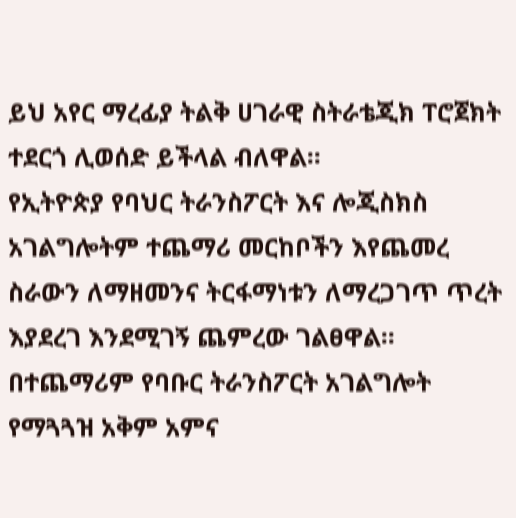ይህ አየር ማረፊያ ትልቅ ሀገራዊ ስትራቴጂክ ፐሮጀክት ተደርጎ ሊወሰድ ይችላል ብለዋል፡፡
የኢትዮጵያ የባህር ትራንስፖርት እና ሎጂስክስ አገልግሎትም ተጨማሪ መርከቦችን እየጨመረ ስራውን ለማዘመንና ትርፋማነቱን ለማረጋገጥ ጥረት እያደረገ እንደሚገኝ ጨምረው ገልፀዋል፡፡
በተጨማሪም የባቡር ትራንስፖርት አገልግሎት የማጓጓዝ አቅም አምና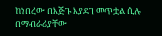ከነበረው በእጅጉ እያደገ መጥቷል ሲሉ በማብራሪያቸው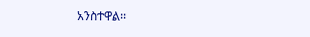አንስተዋል፡፡